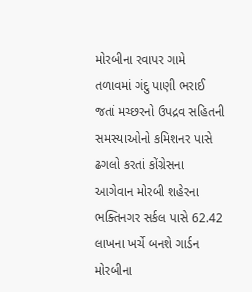મોરબીના રવાપર ગામે તળાવમાં ગંદુ પાણી ભરાઈ જતાં મચ્છરનો ઉપદ્રવ સહિતની સમસ્યાઓનો કમિશનર પાસે ઢગલો કરતાં કોંગ્રેસના આગેવાન મોરબી શહેરના ભક્તિનગર સર્કલ પાસે 62.42 લાખના ખર્ચે બનશે ગાર્ડન મોરબીના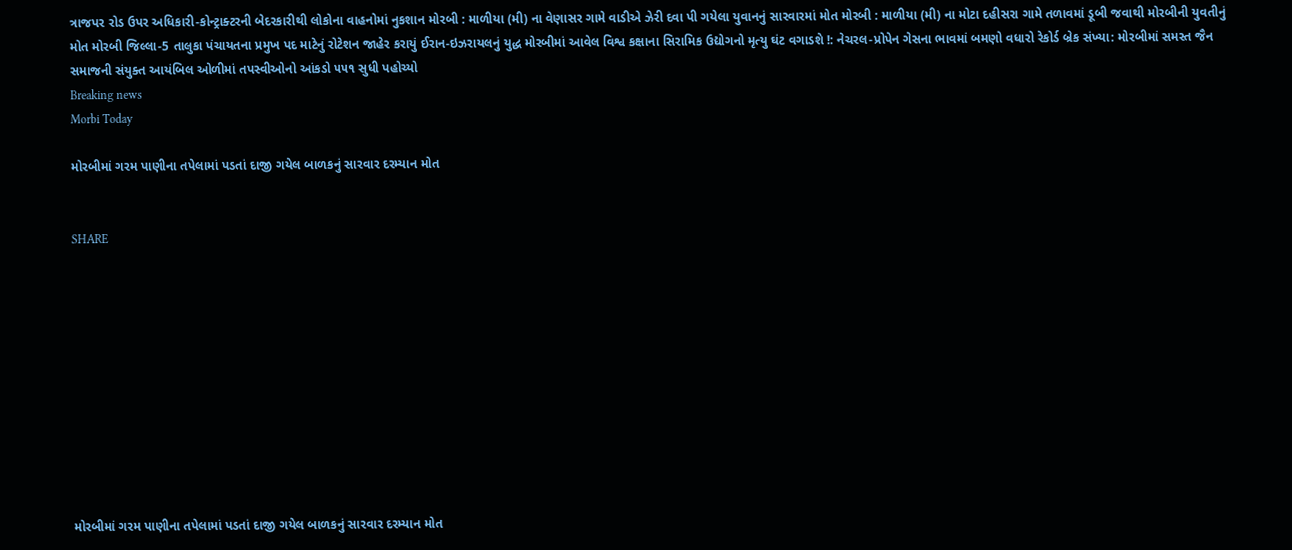ત્રાજપર રોડ ઉપર અધિકારી-કોન્ટ્રાક્ટરની બેદરકારીથી લોકોના વાહનોમાં નુકશાન મોરબી : માળીયા (મી) ના વેણાસર ગામે વાડીએ ઝેરી દવા પી ગયેલા યુવાનનું સારવારમાં મોત મોરબી : માળીયા (મી) ના મોટા દહીસરા ગામે તળાવમાં ડૂબી જવાથી મોરબીની યુવતીનું મોત મોરબી જિલ્લા-5 તાલુકા પંચાયતના પ્રમુખ પદ માટેનું રોટેશન જાહેર કરાયું ઈરાન-ઇઝરાયલનું યુદ્ધ મોરબીમાં આવેલ વિશ્વ કક્ષાના સિરામિક ઉદ્યોગનો મૃત્યુ ઘંટ વગાડશે !: નેચરલ-પ્રોપેન ગેસના ભાવમાં બમણો વધારો રેકોર્ડ બ્રેક સંખ્યા: મોરબીમાં સમસ્ત જૈન સમાજની સંયુક્ત આયંબિલ ઓળીમાં તપસ્વીઓનો આંકડો ૫૫૧ સુધી પહોચ્યો
Breaking news
Morbi Today

મોરબીમાં ગરમ પાણીના તપેલામાં પડતાં દાજી ગયેલ બાળકનું સારવાર દરમ્યાન મોત


SHARE











મોરબીમાં ગરમ પાણીના તપેલામાં પડતાં દાજી ગયેલ બાળકનું સારવાર દરમ્યાન મોત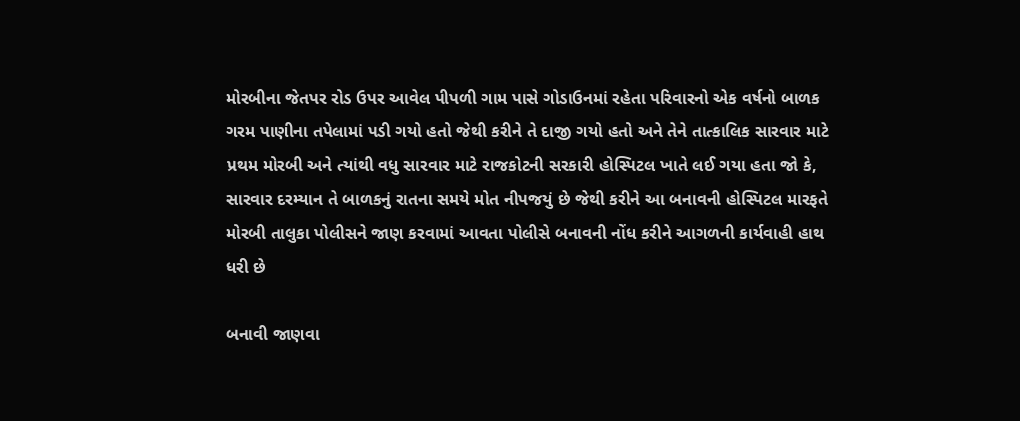મોરબીના જેતપર રોડ ઉપર આવેલ પીપળી ગામ પાસે ગોડાઉનમાં રહેતા પરિવારનો એક વર્ષનો બાળક ગરમ પાણીના તપેલામાં પડી ગયો હતો જેથી કરીને તે દાજી ગયો હતો અને તેને તાત્કાલિક સારવાર માટે પ્રથમ મોરબી અને ત્યાંથી વધુ સારવાર માટે રાજકોટની સરકારી હોસ્પિટલ ખાતે લઈ ગયા હતા જો કે, સારવાર દરમ્યાન તે બાળકનું રાતના સમયે મોત નીપજયું છે જેથી કરીને આ બનાવની હોસ્પિટલ મારફતે મોરબી તાલુકા પોલીસને જાણ કરવામાં આવતા પોલીસે બનાવની નોંધ કરીને આગળની કાર્યવાહી હાથ ધરી છે

બનાવી જાણવા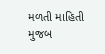મળતી માહિતી મુજબ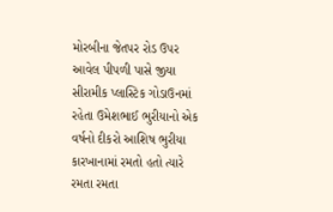મોરબીના જેતપર રોડ ઉપર આવેલ પીપળી પાસે જીયા સીરામીક પ્લાસ્ટિક ગોડાઉનમાં રહેતા ઉમેશભાઈ ભુરીયાનો એક વર્ષનો દીકરો આશિષ ભુરીયા કારખાનામાં રમતો હતો ત્યારે રમતા રમતા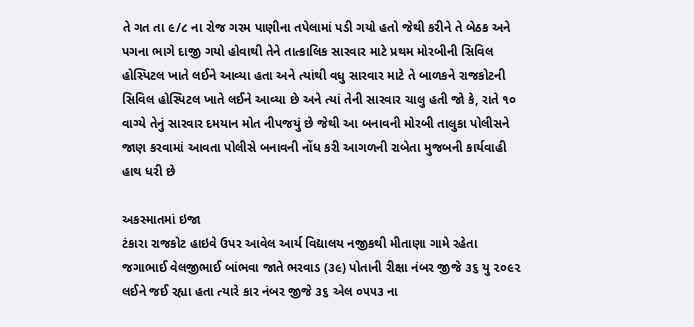તે ગત તા ૯/૮ ના રોજ ગરમ પાણીના તપેલામાં પડી ગયો હતો જેથી કરીને તે બેઠક અને પગના ભાગે દાજી ગયો હોવાથી તેને તાત્કાલિક સારવાર માટે પ્રથમ મોરબીની સિવિલ હોસ્પિટલ ખાતે લઈને આવ્યા હતા અને ત્યાંથી વધુ સારવાર માટે તે બાળકને રાજકોટની સિવિલ હોસ્પિટલ ખાતે લઈને આવ્યા છે અને ત્યાં તેની સારવાર ચાલુ હતી જો કે, રાતે ૧૦ વાગ્યે તેનું સારવાર દમયાન મોત નીપજયું છે જેથી આ બનાવની મોરબી તાલુકા પોલીસને જાણ કરવામાં આવતા પોલીસે બનાવની નોંધ કરી આગળની રાબેતા મુજબની કાર્યવાહી હાથ ધરી છે

અકસ્માતમાં ઇજા
ટંકારા રાજકોટ હાઇવે ઉપર આવેલ આર્ય વિદ્યાલય નજીકથી મીતાણા ગામે રહેતા જગાભાઈ વેલજીભાઈ બાંભવા જાતે ભરવાડ (૩૯) પોતાની રીક્ષા નંબર જીજે ૩૬ યુ ૨૦૯૨ લઈને જઈ રહ્યા હતા ત્યારે કાર નંબર જીજે ૩૬ એલ ૦૫૫૩ ના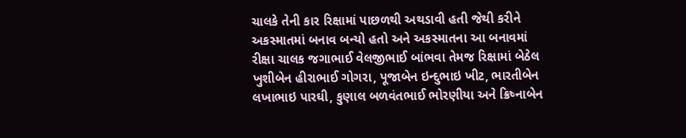ચાલકે તેની કાર રિક્ષામાં પાછળથી અથડાવી હતી જેથી કરીને અકસ્માતમાં બનાવ બન્યો હતો અને અકસ્માતના આ બનાવમાં રીક્ષા ચાલક જગાભાઈ વેલજીભાઈ બાંભવા તેમજ રિક્ષામાં બેઠેલ ખુશીબેન હીરાભાઈ ગોગરા, પૂજાબેન ઇન્દુભાઇ ખીટ, ભારતીબેન લખાભાઇ પારઘી, કુણાલ બળવંતભાઈ ભોરણીયા અને ક્રિષ્નાબેન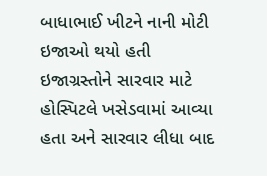બાધાભાઈ ખીટને નાની મોટી ઇજાઓ થયો હતી ઇજાગ્રસ્તોને સારવાર માટે હોસ્પિટલે ખસેડવામાં આવ્યા હતા અને સારવાર લીધા બાદ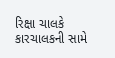રિક્ષા ચાલકે કારચાલકની સામે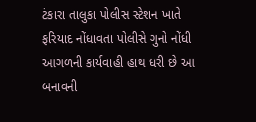ટંકારા તાલુકા પોલીસ સ્ટેશન ખાતે ફરિયાદ નોંધાવતા પોલીસે ગુનો નોંધી આગળની કાર્યવાહી હાથ ધરી છે આ બનાવની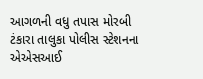આગળની વધુ તપાસ મોરબી ટંકારા તાલુકા પોલીસ સ્ટેશનના એએસઆઈ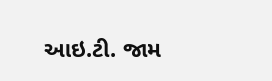આઇ.ટી. જામ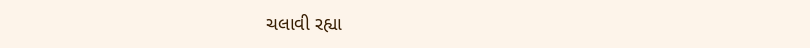ચલાવી રહ્યા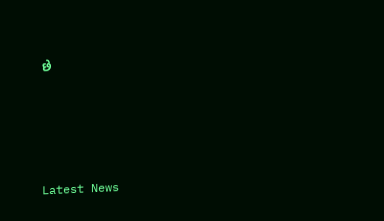છે






Latest News